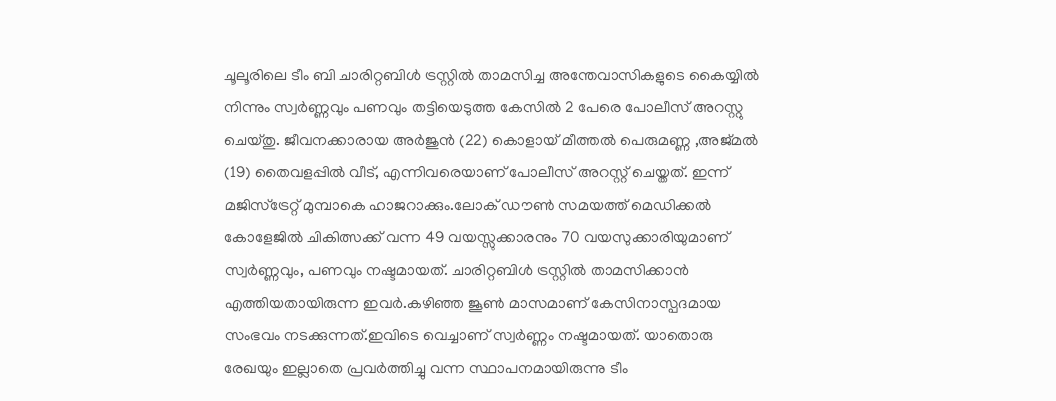ചൂലൂരിലെ ടീം ബി ചാരിറ്റബിൾ ട്രസ്റ്റിൽ താമസിച്ച അന്തേവാസികളുടെ കൈയ്യിൽ നിന്നും സ്വർണ്ണവും പണവും തട്ടിയെടുത്ത കേസിൽ 2 പേരെ പോലീസ് അറസ്റ്റു ചെയ്തു. ജീവനക്കാരായ അർജുൻ (22) കൊളായ് മീത്തൽ പെരുമണ്ണ ,അജ്മൽ (19) തൈവളപ്പിൽ വീട്, എന്നിവരെയാണ് പോലീസ് അറസ്റ്റ് ചെയ്തത്. ഇന്ന് മജിസ്ട്രേറ്റ് മുമ്പാകെ ഹാജറാക്കും.ലോക് ഡൗൺ സമയത്ത് മെഡിക്കൽ കോളേജിൽ ചികിത്സക്ക് വന്ന 49 വയസ്സുക്കാരനും 70 വയസുക്കാരിയുമാണ് സ്വർണ്ണവും, പണവും നഷ്ടമായത്. ചാരിറ്റബിൾ ട്രസ്റ്റിൽ താമസിക്കാൻ എത്തിയതായിരുന്ന ഇവർ.കഴിഞ്ഞ ജൂൺ മാസമാണ് കേസിനാസ്പദമായ സംഭവം നടക്കുന്നത്.ഇവിടെ വെച്ചാണ് സ്വർണ്ണം നഷ്ടമായത്. യാതൊരു രേഖയും ഇല്ലാതെ പ്രവർത്തിച്ചു വന്ന സ്ഥാപനമായിരുന്നു ടീം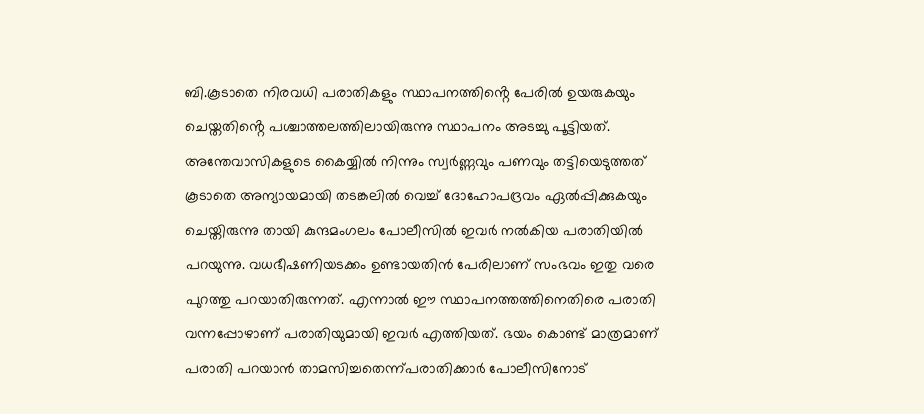ബി.കൂടാതെ നിരവധി പരാതികളും സ്ഥാപനത്തിൻ്റെ പേരിൽ ഉയരുകയും ചെയ്തതിൻ്റെ പശ്ചാത്തലത്തിലായിരുന്നു സ്ഥാപനം അടച്ചു പൂട്ടിയത്.
അന്തേവാസികളുടെ കൈയ്യിൽ നിന്നും സ്വർണ്ണവും പണവും തട്ടിയെടുത്തത് കൂടാതെ അന്യായമായി തടങ്കലിൽ വെച്ച് ദോഹോപദ്രവം ഏൽപ്പിക്കുകയും ചെയ്തിരുന്നു തായി കുന്ദമംഗലം പോലീസിൽ ഇവർ നൽകിയ പരാതിയിൽ പറയുന്നു. വധഭീഷണിയടക്കം ഉണ്ടായതിൻ പേരിലാണ് സംഭവം ഇതു വരെ പുറത്തു പറയാതിരുന്നത്. എന്നാൽ ഈ സ്ഥാപനത്തത്തിനെതിരെ പരാതി വന്നപ്പോഴാണ് പരാതിയുമായി ഇവർ എത്തിയത്. ഭയം കൊണ്ട് മാത്രമാണ് പരാതി പറയാൻ താമസിച്ചതെന്ന്പരാതിക്കാർ പോലീസിനോട്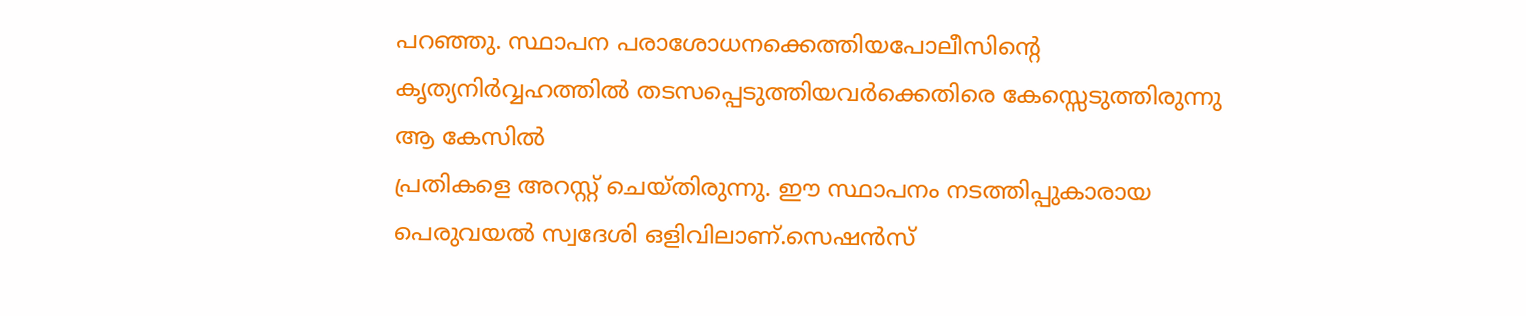പറഞ്ഞു. സ്ഥാപന പരാശോധനക്കെത്തിയപോലീസിൻ്റെ കൃത്യനിർവ്വഹത്തിൽ തടസപ്പെടുത്തിയവർക്കെതിരെ കേസ്സെടുത്തിരുന്നു ആ കേസിൽ
പ്രതികളെ അറസ്റ്റ് ചെയ്തിരുന്നു. ഈ സ്ഥാപനം നടത്തിപ്പുകാരായ പെരുവയൽ സ്വദേശി ഒളിവിലാണ്.സെഷൻസ്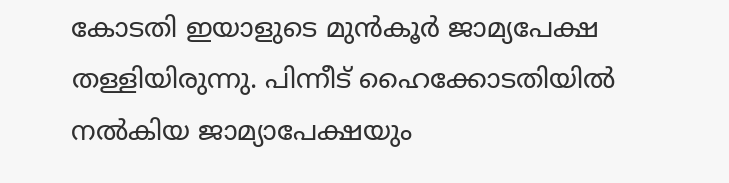കോടതി ഇയാളുടെ മുൻകൂർ ജാമ്യപേക്ഷ തള്ളിയിരുന്നു. പിന്നീട് ഹൈക്കോടതിയിൽ നൽകിയ ജാമ്യാപേക്ഷയും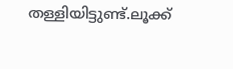തള്ളിയിട്ടുണ്ട്.ലൂക്ക്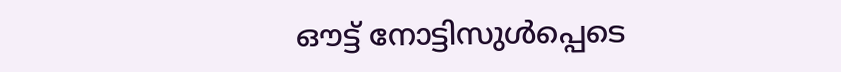ഔട്ട് നോട്ടിസുൾപ്പെടെ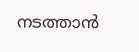നടത്താൻ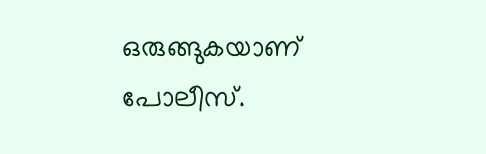ഒരുങ്ങുകയാണ് പോലീസ്.